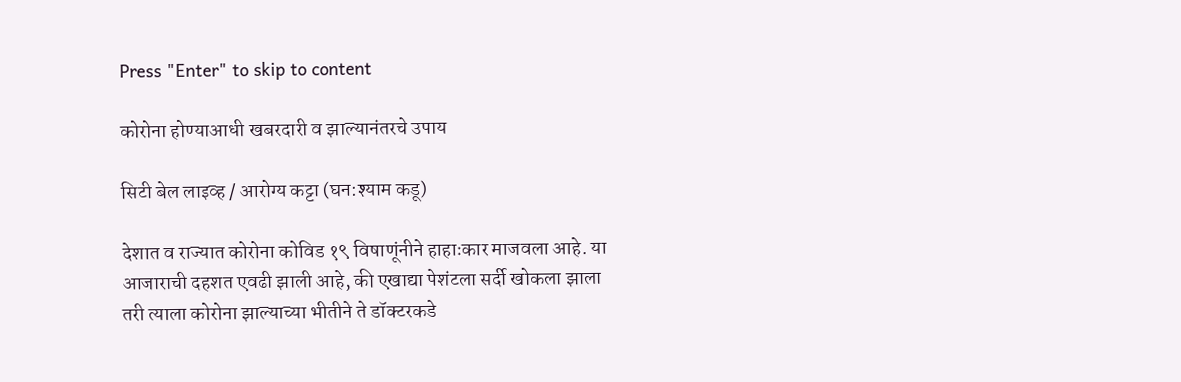Press "Enter" to skip to content

कोरोना होण्याआधी खबरदारी व झाल्यानंतरचे उपाय

सिटी बेल लाइव्ह / आरोग्य कट्टा (घन:श्याम कडू)

देशात व राज्यात कोरोना कोविड १९ विषाणूंनीने हाहाःकार माजवला आहे. या आजाराची दहशत एवढी झाली आहे, की एखाद्या पेशंटला सर्दी खोकला झाला तरी त्याला कोरोना झाल्याच्या भीतीने ते डॉक्टरकडे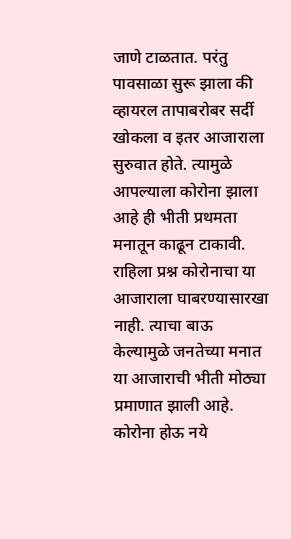जाणे टाळतात. परंतु पावसाळा सुरू झाला की व्हायरल तापाबरोबर सर्दी खोकला व इतर आजाराला सुरुवात होते. त्यामुळे आपल्याला कोरोना झाला आहे ही भीती प्रथमता मनातून काढून टाकावी.
राहिला प्रश्न कोरोनाचा या आजाराला घाबरण्यासारखा नाही. त्याचा बाऊ केल्यामुळे जनतेच्या मनात या आजाराची भीती मोठ्या प्रमाणात झाली आहे. कोरोना होऊ नये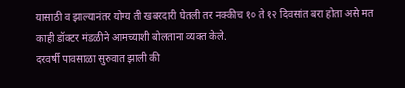यासाठी व झाल्यानंतर योग्य ती खबरदारी घेतली तर नक्कीच १० ते १२ दिवसांत बरा होता असे मत काही डॉक्टर मंडळीने आमच्याशी बोलताना व्यक्त केले.
दरवर्षी पावसाळा सुरुवात झाली की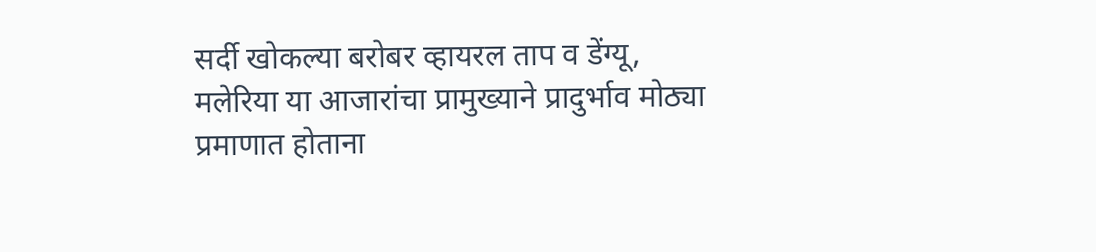सर्दी खोकल्या बरोबर व्हायरल ताप व डेंग्यू, मलेरिया या आजारांचा प्रामुख्याने प्रादुर्भाव मोठ्या प्रमाणात होताना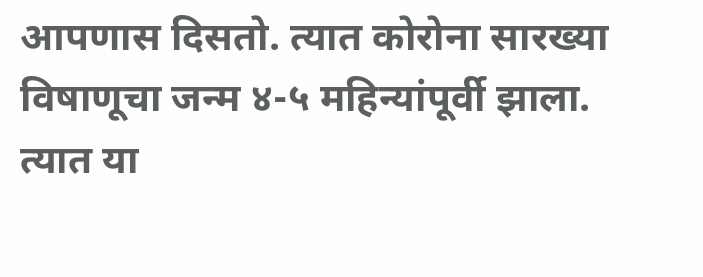आपणास दिसतो. त्यात कोरोना सारख्या विषाणूचा जन्म ४-५ महिन्यांपूर्वी झाला. त्यात या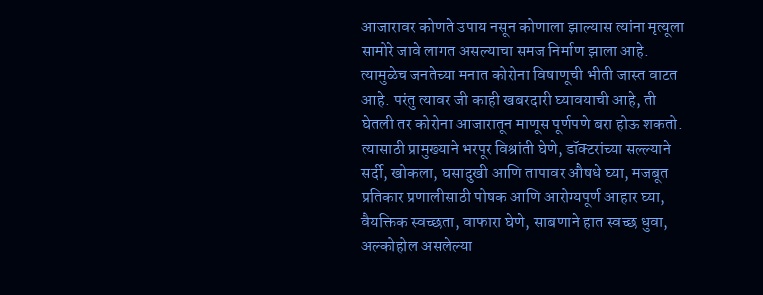आजारावर कोणते उपाय नसून कोणाला झाल्यास त्यांना मृत्यूला सामोरे जावे लागत असल्याचा समज निर्माण झाला आहे. त्यामुळेच जनतेच्या मनात कोरोना विषाणूची भीती जास्त वाटत आहे. परंतु त्यावर जी काही खबरदारी घ्यावयाची आहे, ती घेतली तर कोरोना आजारातून माणूस पूर्णपणे बरा होऊ शकतो.
त्यासाठी प्रामुख्याने भरपूर विश्रांती घेणे, डॉक्टरांच्या सल्ल्याने सर्दी, खोकला, घसादुखी आणि तापावर औषधे घ्या, मजबूत प्रतिकार प्रणालीसाठी पोषक आणि आरोग्यपूर्ण आहार घ्या, वैयक्तिक स्वच्छता, वाफारा घेणे, साबणाने हात स्वच्छ धुवा, अल्कोहोल असलेल्या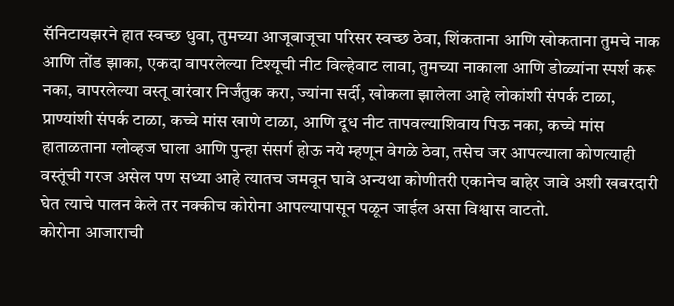सॅनिटायझरने हात स्वच्छ धुवा, तुमच्या आजूबाजूचा परिसर स्वच्छ ठेवा, शिंकताना आणि खोकताना तुमचे नाक आणि तोंड झाका, एकदा वापरलेल्या टिश्यूची नीट विल्हेवाट लावा, तुमच्या नाकाला आणि डोळ्यांना स्पर्श करू नका, वापरलेल्या वस्तू वारंवार निर्जंतुक करा, ज्यांना सर्दी, खोकला झालेला आहे लोकांशी संपर्क टाळा, प्राण्यांशी संपर्क टाळा, कच्चे मांस खाणे टाळा, आणि दूध नीट तापवल्याशिवाय पिऊ नका, कच्चे मांस हाताळताना ग्लोव्हज घाला आणि पुन्हा संसर्ग होऊ नये म्हणून वेगळे ठेवा, तसेच जर आपल्याला कोणत्याही वस्तूंची गरज असेल पण सध्या आहे त्यातच जमवून घावे अन्यथा कोणीतरी एकानेच बाहेर जावे अशी खबरदारी घेत त्याचे पालन केले तर नक्कीच कोरोना आपल्यापासून पळून जाईल असा विश्वास वाटतो.
कोरोना आजाराची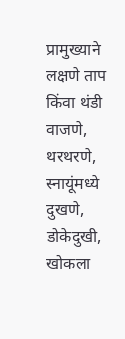प्रामुख्याने लक्षणे ताप किंवा थंडी वाजणे, थरथरणे, स्नायूंमध्ये दुखणे, डोकेदुखी, खोकला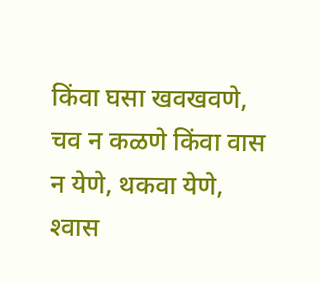किंवा घसा खवखवणे, चव न कळणे किंवा वास न येणे, थकवा येणे, श्‍वास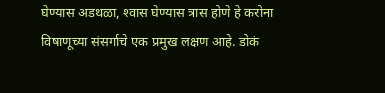घेण्यास अडथळा, श्‍वास घेण्यास त्रास होणे हे करोना विषाणूच्या संसर्गाचे एक प्रमुख लक्षण आहे. डोकं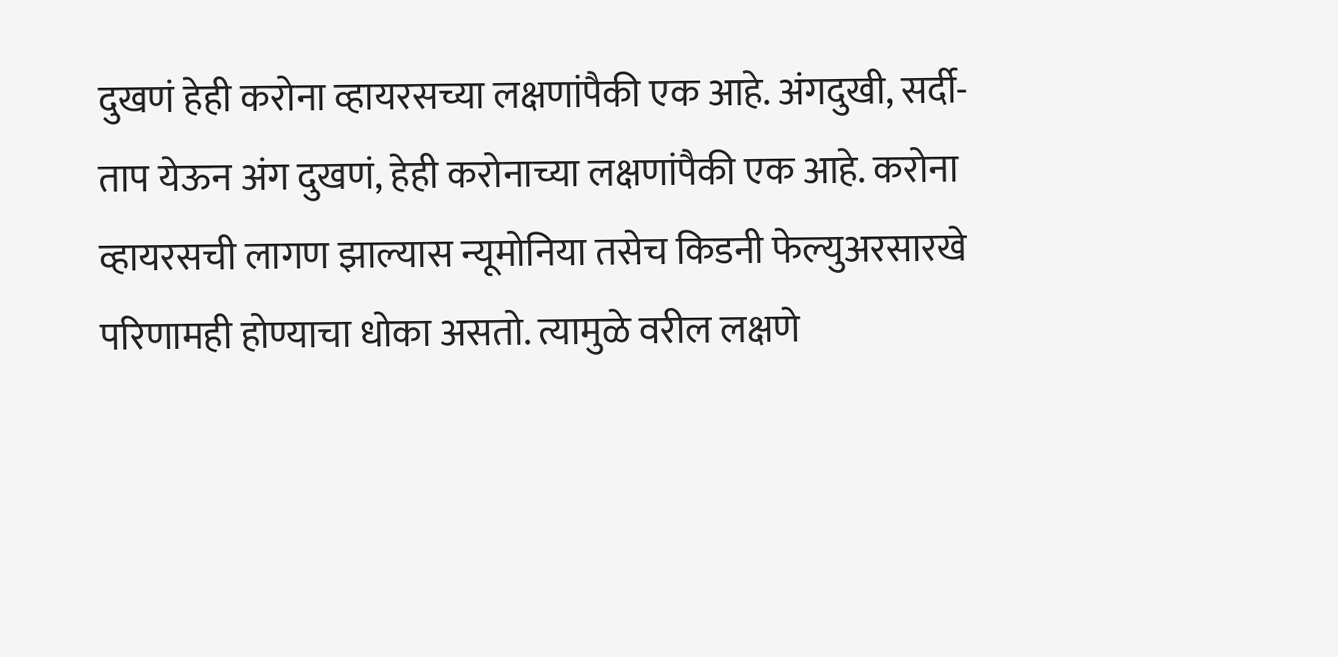दुखणं हेही करोना व्हायरसच्या लक्षणांपैकी एक आहे. अंगदुखी, सर्दी-ताप येऊन अंग दुखणं, हेही करोनाच्या लक्षणांपैकी एक आहे. करोना व्हायरसची लागण झाल्यास न्यूमोनिया तसेच किडनी फेल्युअरसारखे परिणामही होण्याचा धोका असतो. त्यामुळे वरील लक्षणे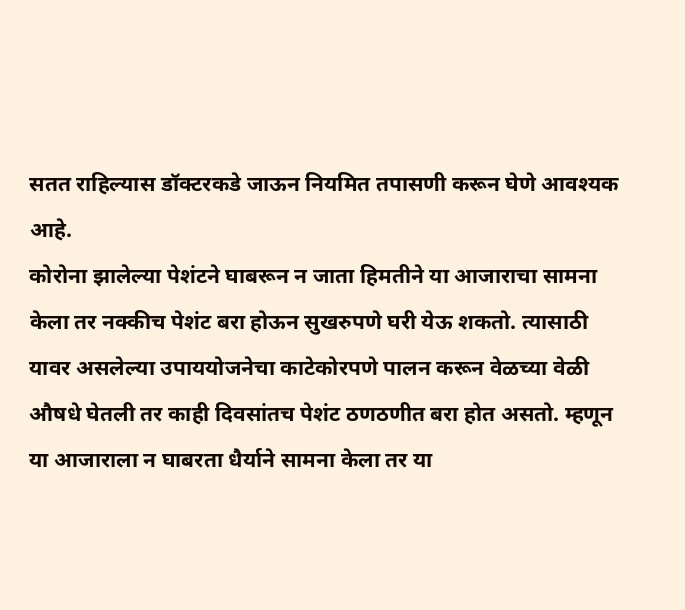सतत राहिल्यास डॉक्टरकडे जाऊन नियमित तपासणी करून घेणे आवश्यक आहे.
कोरोना झालेल्या पेशंटने घाबरून न जाता हिमतीने या आजाराचा सामना केला तर नक्कीच पेशंट बरा होऊन सुखरुपणे घरी येऊ शकतो. त्यासाठी यावर असलेल्या उपाययोजनेचा काटेकोरपणे पालन करून वेळच्या वेळी औषधे घेतली तर काही दिवसांतच पेशंट ठणठणीत बरा होत असतो. म्हणून या आजाराला न घाबरता धैर्याने सामना केला तर या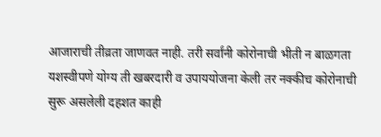आजाराची तीव्रता जाणवत नाही. तरी सर्वांनी कोरोनाची भीती न बाळगता यशस्वीपणे योग्य ती खबरदारी व उपाययोजना केली तर नक्कीच कोरोनाची सुरू असलेली दहशत काही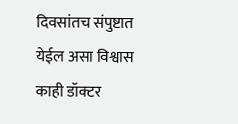दिवसांतच संपुष्टात येईल असा विश्वास काही डॉक्टर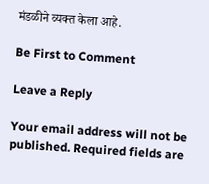मंडळीने व्यक्त केला आहे.

Be First to Comment

Leave a Reply

Your email address will not be published. Required fields are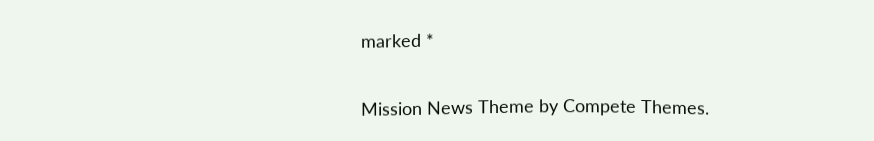marked *

Mission News Theme by Compete Themes.